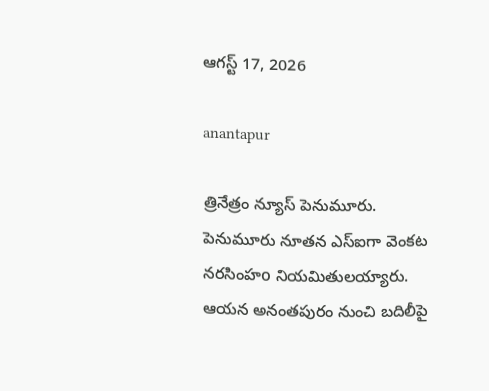ఆగస్ట్ 17, 2026

anantapur

త్రినేత్రం న్యూస్ పెనుమూరు. పెనుమూరు నూతన ఎస్ఐగా వెంకట నరసింహo నియమితులయ్యారు. ఆయన అనంతపురం నుంచి బదిలీపై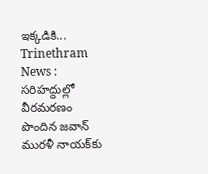ఇక్కడికి...
Trinethram News : సరిహద్దుల్లో వీరమరణం పొందిన జవాన్ మురళీ నాయక్‌కు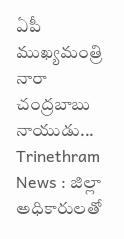ఏపీ ముఖ్యమంత్రి నారా చంద్రబాబు నాయుడు...
Trinethram News : జిల్లా అధికారులతో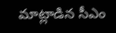మాట్లాడిన సీఎం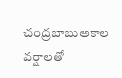చంద్రబాబుఅకాల వర్షాలతో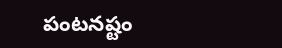పంటనష్టం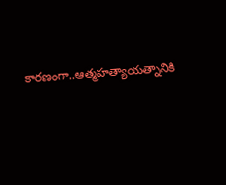కారణంగా..ఆత్మహత్యాయత్నానికి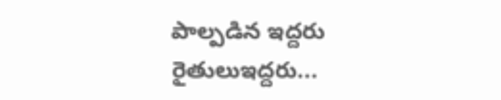పాల్పడిన ఇద్దరు రైతులుఇద్దరు...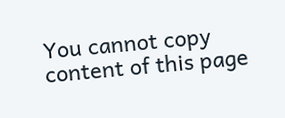You cannot copy content of this page